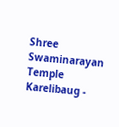Shree Swaminarayan Temple
Karelibaug -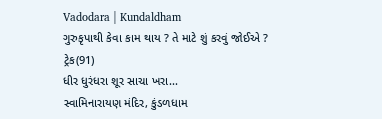Vadodara | Kundaldham
ગુરુકૃપાથી કેવા કામ થાય ? તે માટે શું કરવું જોઈએ ?
ટ્રેક(91)
ધીર ધુરંધરા શૂર સાચા ખરા...
સ્વામિનારાયણ મંદિર, કુંડળધામ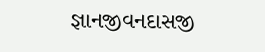જ્ઞાનજીવનદાસજી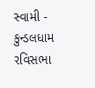સ્વામી - કુન્ડલધામ
રવિસભા